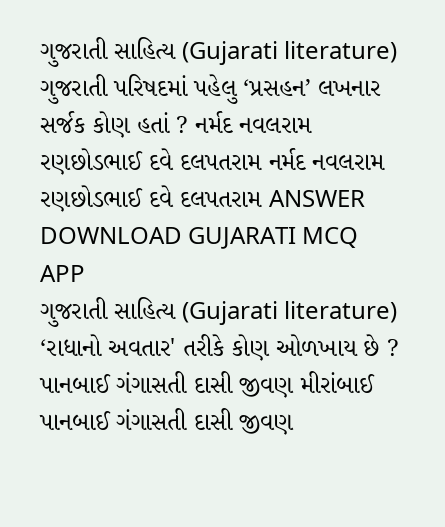ગુજરાતી સાહિત્ય (Gujarati literature) ગુજરાતી પરિષદમાં પહેલુ ‘પ્રસહન’ લખનાર સર્જક કોણ હતાં ? નર્મદ નવલરામ રણછોડભાઈ દવે દલપતરામ નર્મદ નવલરામ રણછોડભાઈ દવે દલપતરામ ANSWER DOWNLOAD GUJARATI MCQ APP
ગુજરાતી સાહિત્ય (Gujarati literature) ‘રાધાનો અવતાર' તરીકે કોણ ઓળખાય છે ? પાનબાઈ ગંગાસતી દાસી જીવણ મીરાંબાઈ પાનબાઈ ગંગાસતી દાસી જીવણ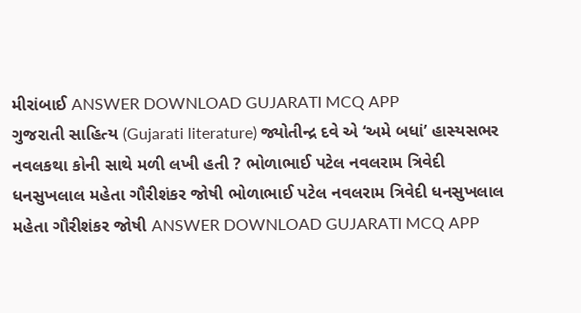મીરાંબાઈ ANSWER DOWNLOAD GUJARATI MCQ APP
ગુજરાતી સાહિત્ય (Gujarati literature) જ્યોતીન્દ્ર દવે એ ‘અમે બધાં’ હાસ્યસભર નવલકથા કોની સાથે મળી લખી હતી ? ભોળાભાઈ પટેલ નવલરામ ત્રિવેદી ધનસુખલાલ મહેતા ગૌરીશંકર જોષી ભોળાભાઈ પટેલ નવલરામ ત્રિવેદી ધનસુખલાલ મહેતા ગૌરીશંકર જોષી ANSWER DOWNLOAD GUJARATI MCQ APP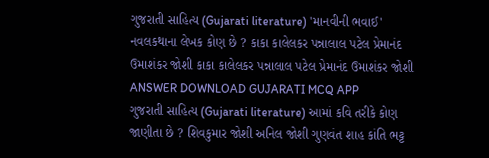ગુજરાતી સાહિત્ય (Gujarati literature) 'માનવીની ભવાઈ' નવલકથાના લેખક કોણ છે ? કાકા કાલેલકર પન્નાલાલ પટેલ પ્રેમાનંદ ઉમાશંકર જોશી કાકા કાલેલકર પન્નાલાલ પટેલ પ્રેમાનંદ ઉમાશંકર જોશી ANSWER DOWNLOAD GUJARATI MCQ APP
ગુજરાતી સાહિત્ય (Gujarati literature) આમાં કવિ તરીકે કોણ જાણીતા છે ? શિવકુમાર જોશી અનિલ જોશી ગુણવંત શાહ કાંતિ ભટ્ટ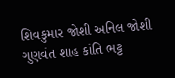શિવકુમાર જોશી અનિલ જોશી ગુણવંત શાહ કાંતિ ભટ્ટ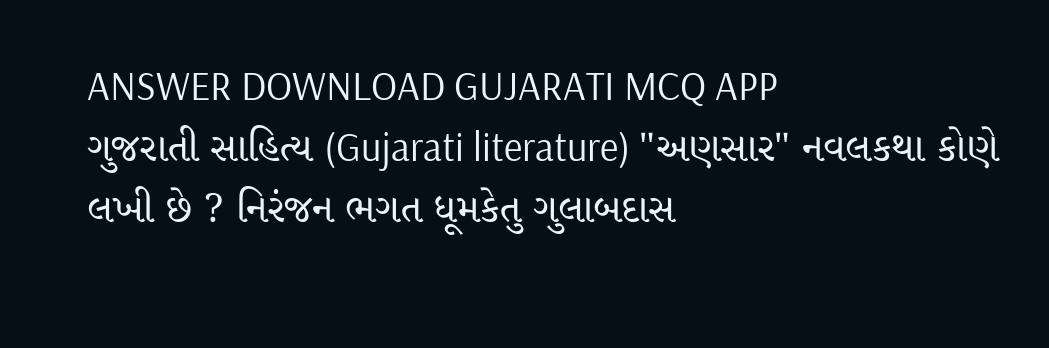ANSWER DOWNLOAD GUJARATI MCQ APP
ગુજરાતી સાહિત્ય (Gujarati literature) "અણસાર" નવલકથા કોણે લખી છે ? નિરંજન ભગત ધૂમકેતુ ગુલાબદાસ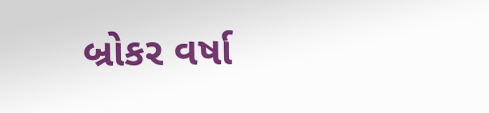બ્રોકર વર્ષા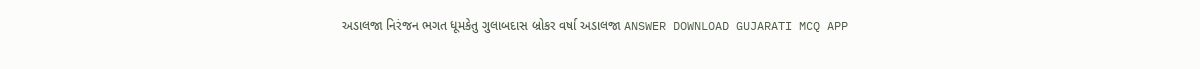અડાલજા નિરંજન ભગત ધૂમકેતુ ગુલાબદાસ બ્રોકર વર્ષા અડાલજા ANSWER DOWNLOAD GUJARATI MCQ APP